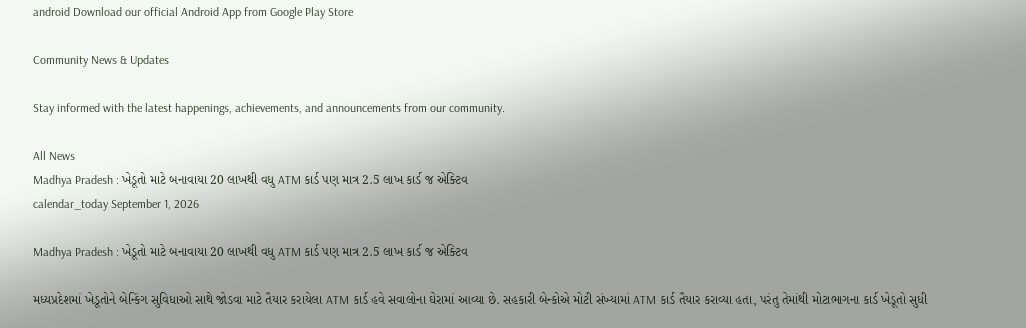android Download our official Android App from Google Play Store

Community News & Updates

Stay informed with the latest happenings, achievements, and announcements from our community.

All News
Madhya Pradesh : ખેડૂતો માટે બનાવાયા 20 લાખથી વધુ ATM કાર્ડ પણ માત્ર 2.5 લાખ કાર્ડ જ એક્ટિવ
calendar_today September 1, 2026

Madhya Pradesh : ખેડૂતો માટે બનાવાયા 20 લાખથી વધુ ATM કાર્ડ પણ માત્ર 2.5 લાખ કાર્ડ જ એક્ટિવ

મધ્યપ્રદેશમાં ખેડૂતોને બેન્કિંગ સુવિધાઓ સાથે જોડવા માટે તૈયાર કરાયેલા ATM કાર્ડ હવે સવાલોના ઘેરામાં આવ્યા છે. સહકારી બેન્કોએ મોટી સંખ્યામાં ATM કાર્ડ તૈયાર કરાવ્યા હતા, પરંતુ તેમાંથી મોટાભાગના કાર્ડ ખેડૂતો સુધી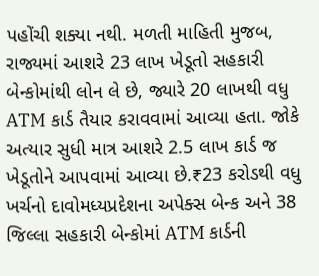પહોંચી શક્યા નથી. મળતી માહિતી મુજબ, રાજ્યમાં આશરે 23 લાખ ખેડૂતો સહકારી બેન્કોમાંથી લોન લે છે, જ્યારે 20 લાખથી વધુ ATM કાર્ડ તૈયાર કરાવવામાં આવ્યા હતા. જોકે અત્યાર સુધી માત્ર આશરે 2.5 લાખ કાર્ડ જ ખેડૂતોને આપવામાં આવ્યા છે.₹23 કરોડથી વધુ ખર્ચનો દાવોમધ્યપ્રદેશના અપેક્સ બેન્ક અને 38 જિલ્લા સહકારી બેન્કોમાં ATM કાર્ડની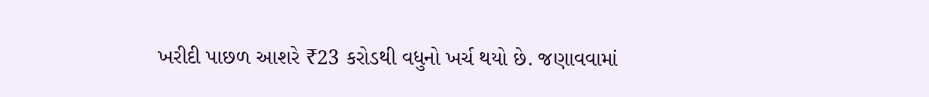ખરીદી પાછળ આશરે ₹23 કરોડથી વધુનો ખર્ચ થયો છે. જણાવવામાં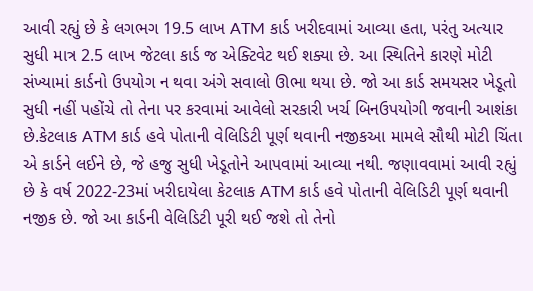આવી રહ્યું છે કે લગભગ 19.5 લાખ ATM કાર્ડ ખરીદવામાં આવ્યા હતા, પરંતુ અત્યાર સુધી માત્ર 2.5 લાખ જેટલા કાર્ડ જ એક્ટિવેટ થઈ શક્યા છે. આ સ્થિતિને કારણે મોટી સંખ્યામાં કાર્ડનો ઉપયોગ ન થવા અંગે સવાલો ઊભા થયા છે. જો આ કાર્ડ સમયસર ખેડૂતો સુધી નહીં પહોંચે તો તેના પર કરવામાં આવેલો સરકારી ખર્ચ બિનઉપયોગી જવાની આશંકા છે.કેટલાક ATM કાર્ડ હવે પોતાની વેલિડિટી પૂર્ણ થવાની નજીકઆ મામલે સૌથી મોટી ચિંતા એ કાર્ડને લઈને છે, જે હજુ સુધી ખેડૂતોને આપવામાં આવ્યા નથી. જણાવવામાં આવી રહ્યું છે કે વર્ષ 2022-23માં ખરીદાયેલા કેટલાક ATM કાર્ડ હવે પોતાની વેલિડિટી પૂર્ણ થવાની નજીક છે. જો આ કાર્ડની વેલિડિટી પૂરી થઈ જશે તો તેનો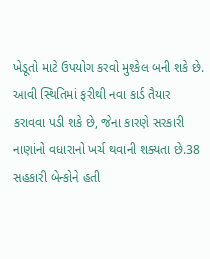ખેડૂતો માટે ઉપયોગ કરવો મુશ્કેલ બની શકે છે. આવી સ્થિતિમાં ફરીથી નવા કાર્ડ તૈયાર કરાવવા પડી શકે છે, જેના કારણે સરકારી નાણાંનો વધારાનો ખર્ચ થવાની શક્યતા છે.38 સહકારી બેન્કોને હતી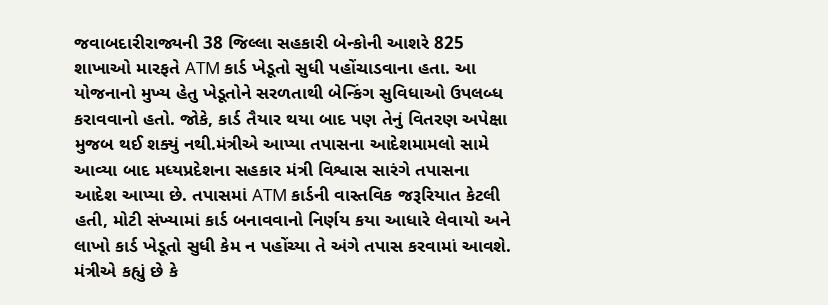જવાબદારીરાજ્યની 38 જિલ્લા સહકારી બેન્કોની આશરે 825 શાખાઓ મારફતે ATM કાર્ડ ખેડૂતો સુધી પહોંચાડવાના હતા. આ યોજનાનો મુખ્ય હેતુ ખેડૂતોને સરળતાથી બેન્કિંગ સુવિધાઓ ઉપલબ્ધ કરાવવાનો હતો. જોકે, કાર્ડ તૈયાર થયા બાદ પણ તેનું વિતરણ અપેક્ષા મુજબ થઈ શક્યું નથી.મંત્રીએ આપ્યા તપાસના આદેશમામલો સામે આવ્યા બાદ મધ્યપ્રદેશના સહકાર મંત્રી વિશ્વાસ સારંગે તપાસના આદેશ આપ્યા છે. તપાસમાં ATM કાર્ડની વાસ્તવિક જરૂરિયાત કેટલી હતી, મોટી સંખ્યામાં કાર્ડ બનાવવાનો નિર્ણય કયા આધારે લેવાયો અને લાખો કાર્ડ ખેડૂતો સુધી કેમ ન પહોંચ્યા તે અંગે તપાસ કરવામાં આવશે. મંત્રીએ કહ્યું છે કે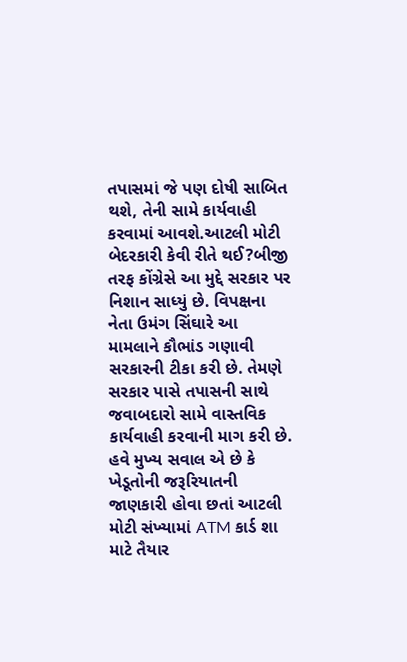તપાસમાં જે પણ દોષી સાબિત થશે, તેની સામે કાર્યવાહી કરવામાં આવશે.આટલી મોટી બેદરકારી કેવી રીતે થઈ?બીજી તરફ કોંગ્રેસે આ મુદ્દે સરકાર પર નિશાન સાધ્યું છે. વિપક્ષના નેતા ઉમંગ સિંઘારે આ મામલાને કૌભાંડ ગણાવી સરકારની ટીકા કરી છે. તેમણે સરકાર પાસે તપાસની સાથે જવાબદારો સામે વાસ્તવિક કાર્યવાહી કરવાની માગ કરી છે. હવે મુખ્ય સવાલ એ છે કે ખેડૂતોની જરૂરિયાતની જાણકારી હોવા છતાં આટલી મોટી સંખ્યામાં ATM કાર્ડ શા માટે તૈયાર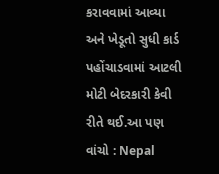કરાવવામાં આવ્યા અને ખેડૂતો સુધી કાર્ડ પહોંચાડવામાં આટલી મોટી બેદરકારી કેવી રીતે થઈ.આ પણ વાંચો : Nepal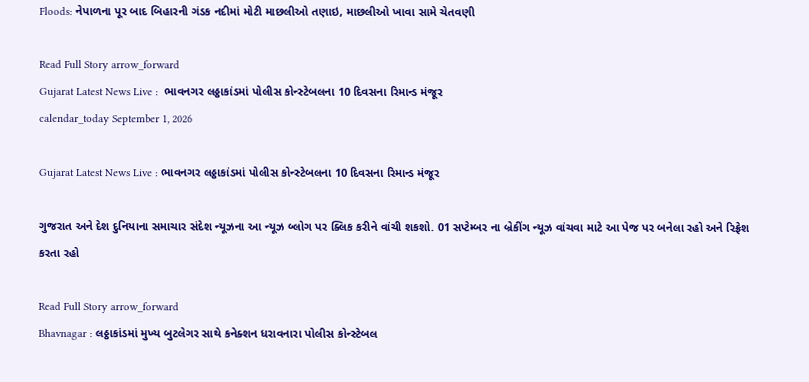Floods: નેપાળના પૂર બાદ બિહારની ગંડક નદીમાં મોટી માછલીઓ તણાઇ, માછલીઓ ખાવા સામે ચેતવણી

Read Full Story arrow_forward
Gujarat Latest News Live :  ભાવનગર લઠ્ઠાકાંડમાં પોલીસ કોન્સ્ટેબલના 10 દિવસના રિમાન્ડ મંજૂર
calendar_today September 1, 2026

Gujarat Latest News Live : ભાવનગર લઠ્ઠાકાંડમાં પોલીસ કોન્સ્ટેબલના 10 દિવસના રિમાન્ડ મંજૂર

ગુજરાત અને દેશ દુનિયાના સમાચાર સંદેશ ન્યૂઝના આ ન્યૂઝ બ્લોગ પર ક્લિક કરીને વાંચી શકશો. 01 સપ્ટેમ્બર ના બ્રેકીંગ ન્યૂઝ વાંચવા માટે આ પેજ પર બનેલા રહો અને રિફ્રેશ કરતા રહો

Read Full Story arrow_forward
Bhavnagar : લઠ્ઠાકાંડમાં મુખ્ય બુટલેગર સાથે કનેક્શન ધરાવનારા પોલીસ કોન્સ્ટેબલ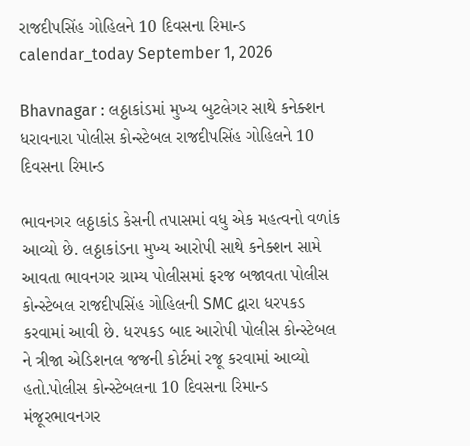રાજદીપસિંહ ગોહિલને 10 દિવસના રિમાન્ડ
calendar_today September 1, 2026

Bhavnagar : લઠ્ઠાકાંડમાં મુખ્ય બુટલેગર સાથે કનેક્શન ધરાવનારા પોલીસ કોન્સ્ટેબલ રાજદીપસિંહ ગોહિલને 10 દિવસના રિમાન્ડ

ભાવનગર લઠ્ઠાકાંડ કેસની તપાસમાં વધુ એક મહત્વનો વળાંક આવ્યો છે. લઠ્ઠાકાંડના મુખ્ય આરોપી સાથે કનેક્શન સામે આવતા ભાવનગર ગ્રામ્ય પોલીસમાં ફરજ બજાવતા પોલીસ કોન્સ્ટેબલ રાજદીપસિંહ ગોહિલની SMC દ્વારા ધરપકડ કરવામાં આવી છે. ધરપકડ બાદ આરોપી પોલીસ કોન્સ્ટેબલ ને ત્રીજા એડિશનલ જજની કોર્ટમાં રજૂ કરવામાં આવ્યો હતો.પોલીસ કોન્સ્ટેબલના 10 દિવસના રિમાન્ડ મંજૂરભાવનગર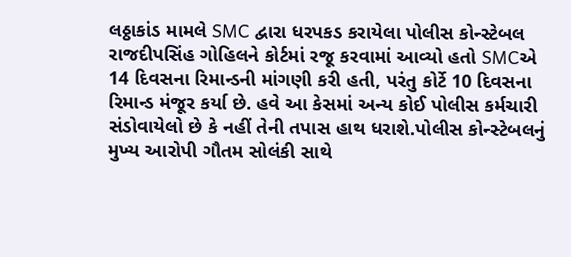લઠ્ઠાકાંડ મામલે SMC દ્વારા ધરપકડ કરાયેલા પોલીસ કોન્સ્ટેબલ રાજદીપસિંહ ગોહિલને કોર્ટમાં રજૂ કરવામાં આવ્યો હતો SMCએ 14 દિવસના રિમાન્ડની માંગણી કરી હતી, પરંતુ કોર્ટે 10 દિવસના રિમાન્ડ મંજૂર કર્યા છે. હવે આ કેસમાં અન્ય કોઈ પોલીસ કર્મચારી સંડોવાયેલો છે કે નહીં તેની તપાસ હાથ ધરાશે.પોલીસ કોન્સ્ટેબલનું મુખ્ય આરોપી ગૌતમ સોલંકી સાથે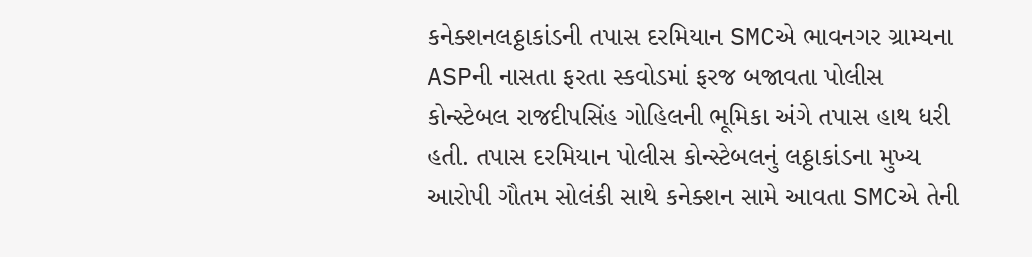કનેક્શનલઠ્ઠાકાંડની તપાસ દરમિયાન SMCએ ભાવનગર ગ્રામ્યના ASPની નાસતા ફરતા સ્કવોડમાં ફરજ બજાવતા પોલીસ કોન્સ્ટેબલ રાજદીપસિંહ ગોહિલની ભૂમિકા અંગે તપાસ હાથ ધરી હતી. તપાસ દરમિયાન પોલીસ કોન્સ્ટેબલનું લઠ્ઠાકાંડના મુખ્ય આરોપી ગૌતમ સોલંકી સાથે કનેક્શન સામે આવતા SMCએ તેની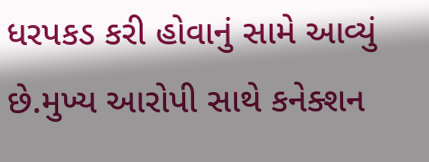ધરપકડ કરી હોવાનું સામે આવ્યું છે.મુખ્ય આરોપી સાથે કનેક્શન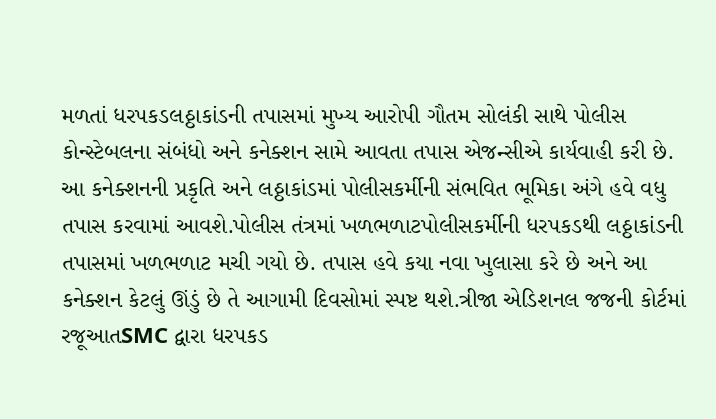મળતાં ધરપકડલઠ્ઠાકાંડની તપાસમાં મુખ્ય આરોપી ગૌતમ સોલંકી સાથે પોલીસ કોન્સ્ટેબલના સંબંધો અને કનેક્શન સામે આવતા તપાસ એજન્સીએ કાર્યવાહી કરી છે. આ કનેક્શનની પ્રકૃતિ અને લઠ્ઠાકાંડમાં પોલીસકર્મીની સંભવિત ભૂમિકા અંગે હવે વધુ તપાસ કરવામાં આવશે.પોલીસ તંત્રમાં ખળભળાટપોલીસકર્મીની ધરપકડથી લઠ્ઠાકાંડની તપાસમાં ખળભળાટ મચી ગયો છે. તપાસ હવે કયા નવા ખુલાસા કરે છે અને આ કનેક્શન કેટલું ઊંડું છે તે આગામી દિવસોમાં સ્પષ્ટ થશે.ત્રીજા એડિશનલ જજની કોર્ટમાં રજૂઆતSMC દ્વારા ધરપકડ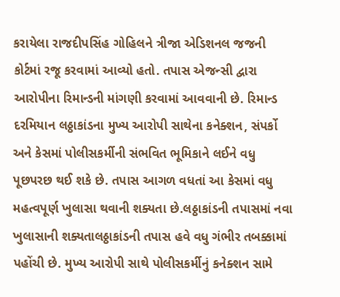કરાયેલા રાજદીપસિંહ ગોહિલને ત્રીજા એડિશનલ જજની કોર્ટમાં રજૂ કરવામાં આવ્યો હતો. તપાસ એજન્સી દ્વારા આરોપીના રિમાન્ડની માંગણી કરવામાં આવવાની છે. રિમાન્ડ દરમિયાન લઠ્ઠાકાંડના મુખ્ય આરોપી સાથેના કનેક્શન, સંપર્કો અને કેસમાં પોલીસકર્મીની સંભવિત ભૂમિકાને લઈને વધુ પૂછપરછ થઈ શકે છે. તપાસ આગળ વધતાં આ કેસમાં વધુ મહત્વપૂર્ણ ખુલાસા થવાની શક્યતા છે.લઠ્ઠાકાંડની તપાસમાં નવા ખુલાસાની શક્યતાલઠ્ઠાકાંડની તપાસ હવે વધુ ગંભીર તબક્કામાં પહોંચી છે. મુખ્ય આરોપી સાથે પોલીસકર્મીનું કનેક્શન સામે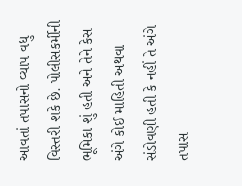આવતાં તપાસનો વ્યાપ વધુ વિસ્તરી શકે છે. પોલીસકર્મીની ભૂમિકા શું હતી અને તેને કેસ અંગે કોઈ માહિતી અથવા સંડોવણી હતી કે નહીં તે અંગે તપાસ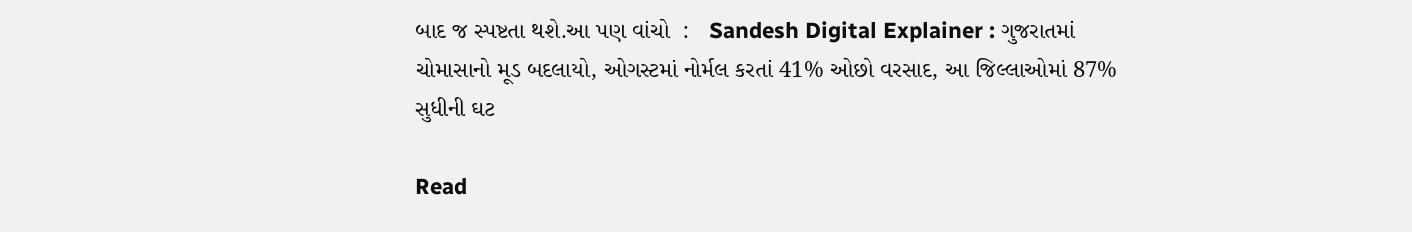બાદ જ સ્પષ્ટતા થશે.આ પણ વાંચો  :   Sandesh Digital Explainer : ગુજરાતમાં ચોમાસાનો મૂડ બદલાયો, ઓગસ્ટમાં નોર્મલ કરતાં 41% ઓછો વરસાદ, આ જિલ્લાઓમાં 87% સુધીની ઘટ

Read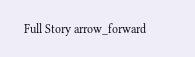Full Story arrow_forward